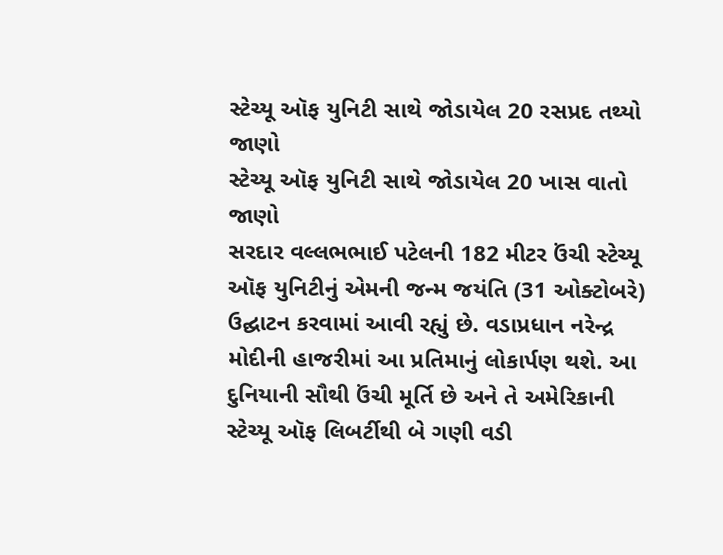સ્ટેચ્યૂ ઑફ યુનિટી સાથે જોડાયેલ 20 રસપ્રદ તથ્યો જાણો
સ્ટેચ્યૂ ઑફ યુનિટી સાથે જોડાયેલ 20 ખાસ વાતો જાણો
સરદાર વલ્લભભાઈ પટેલની 182 મીટર ઉંચી સ્ટેચ્યૂ ઑફ યુનિટીનું એમની જન્મ જયંતિ (31 ઓક્ટોબરે) ઉદ્ઘાટન કરવામાં આવી રહ્યું છે. વડાપ્રધાન નરેન્દ્ર મોદીની હાજરીમાં આ પ્રતિમાનું લોકાર્પણ થશે. આ દુનિયાની સૌથી ઉંચી મૂર્તિ છે અને તે અમેરિકાની સ્ટેચ્યૂ ઑફ લિબર્ટીથી બે ગણી વડી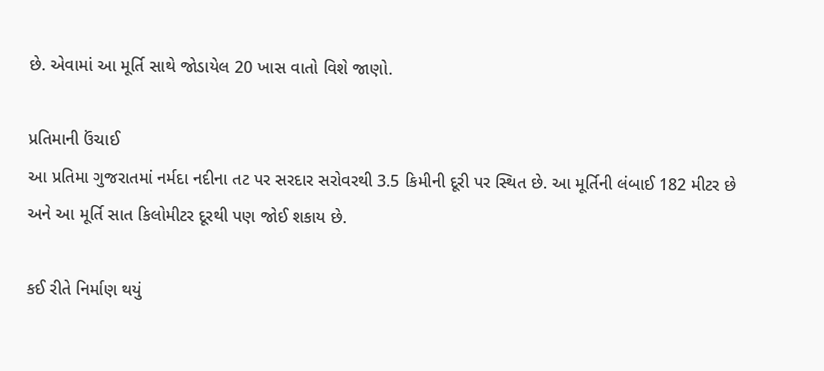છે. એવામાં આ મૂર્તિ સાથે જોડાયેલ 20 ખાસ વાતો વિશે જાણો.

પ્રતિમાની ઉંચાઈ
આ પ્રતિમા ગુજરાતમાં નર્મદા નદીના તટ પર સરદાર સરોવરથી 3.5 કિમીની દૂરી પર સ્થિત છે. આ મૂર્તિની લંબાઈ 182 મીટર છે અને આ મૂર્તિ સાત કિલોમીટર દૂરથી પણ જોઈ શકાય છે.

કઈ રીતે નિર્માણ થયું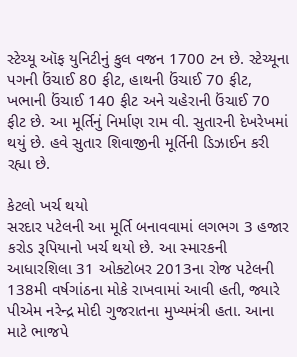સ્ટેચ્યૂ ઑફ યુનિટીનું કુલ વજન 1700 ટન છે. સ્ટેચ્યૂના પગની ઉંચાઈ 80 ફીટ, હાથની ઉંચાઈ 70 ફીટ, ખભાની ઉંચાઈ 140 ફીટ અને ચહેરાની ઉંચાઈ 70 ફીટ છે. આ મૂર્તિનું નિર્માણ રામ વી. સુતારની દેખરેખમાં થયું છે. હવે સુતાર શિવાજીની મૂર્તિની ડિઝાઈન કરી રહ્યા છે.

કેટલો ખર્ચ થયો
સરદાર પટેલની આ મૂર્તિ બનાવવામાં લગભગ 3 હજાર કરોડ રૂપિયાનો ખર્ચ થયો છે. આ સ્મારકની આધારશિલા 31 ઓક્ટોબર 2013ના રોજ પટેલની 138મી વર્ષગાંઠના મોકે રાખવામાં આવી હતી, જ્યારે પીએમ નરેન્દ્ર મોદી ગુજરાતના મુખ્યમંત્રી હતા. આના માટે ભાજપે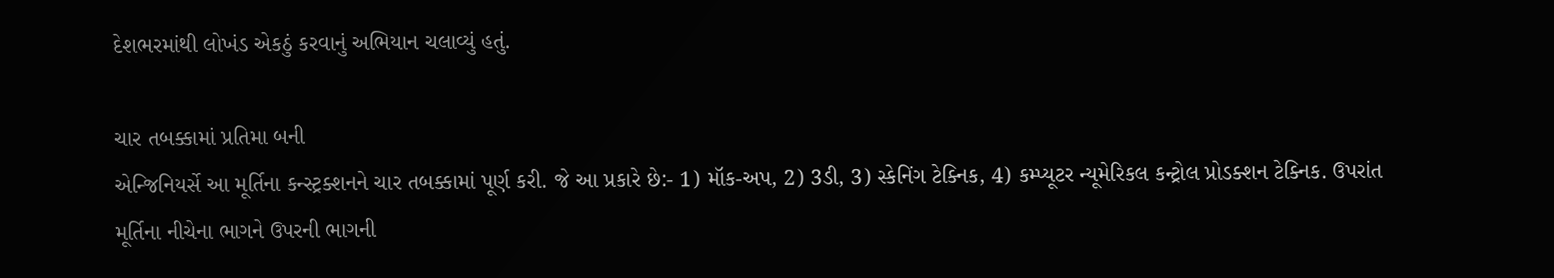દેશભરમાંથી લોખંડ એકઠું કરવાનું અભિયાન ચલાવ્યું હતું.

ચાર તબક્કામાં પ્રતિમા બની
એન્જિનિયર્સે આ મૂર્તિના કન્સ્ટ્રક્શનને ચાર તબક્કામાં પૂર્ણ કરી. જે આ પ્રકારે છે:- 1) મૉક-અપ, 2) 3ડી, 3) સ્કેનિંગ ટેક્નિક, 4) કમ્પ્યૂટર ન્યૂમેરિકલ કન્ટ્રોલ પ્રોડક્શન ટેક્નિક. ઉપરાંત મૂર્તિના નીચેના ભાગને ઉપરની ભાગની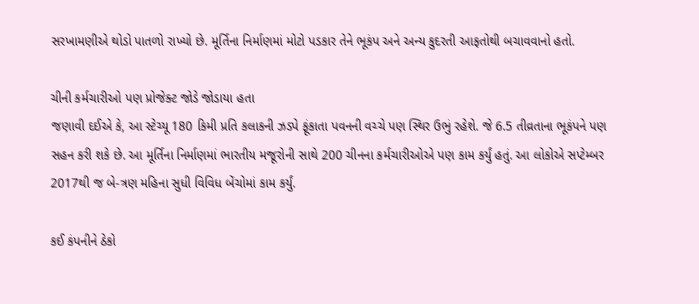સરખામણીએ થોડો પાતળો રાખ્યો છે. મૂર્તિના નિર્માણમાં મોટો પડકાર તેને ભૂકંપ અને અન્ય કુદરતી આફતોથી બચાવવાનો હતો.

ચીની કર્મચારીઓ પણ પ્રોજેક્ટ જોડે જોડાયા હતા
જણાવી દઈએ કે, આ સ્ટેચ્યૂ 180 કિમી પ્રતિ કલાકની ઝડપે ફૂંકાતા પવનની વચ્ચે પણ સ્થિર ઉભું રહેશે. જે 6.5 તીવ્રતાના ભૂકંપને પણ સહન કરી શકે છે. આ મૂર્તિના નિર્માણમાં ભારતીય મજૂરોની સાથે 200 ચીનના કર્મચારીઓએ પણ કામ કર્યું હતું. આ લોકોએ સપ્ટેમ્બર 2017થી જ બે-ત્રણ મહિના સુધી વિવિધ બેંચોમાં કામ કર્યું.

કઈ કંપનીને ઠેકો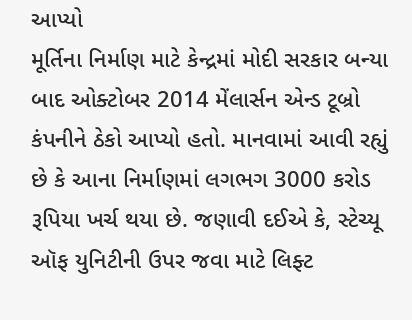આપ્યો
મૂર્તિના નિર્માણ માટે કેન્દ્રમાં મોદી સરકાર બન્યા બાદ ઓક્ટોબર 2014 મેંલાર્સન એન્ડ ટૂબ્રો કંપનીને ઠેકો આપ્યો હતો. માનવામાં આવી રહ્યું છે કે આના નિર્માણમાં લગભગ 3000 કરોડ રૂપિયા ખર્ચ થયા છે. જણાવી દઈએ કે, સ્ટેચ્યૂ ઑફ યુનિટીની ઉપર જવા માટે લિફ્ટ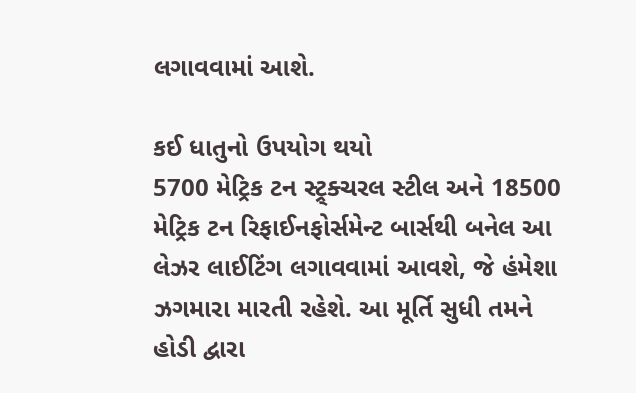લગાવવામાં આશે.

કઈ ધાતુનો ઉપયોગ થયો
5700 મેટ્રિક ટન સ્ટ્ર્ક્ચરલ સ્ટીલ અને 18500 મેટ્રિક ટન રિફાઈનફોર્સમેન્ટ બાર્સથી બનેલ આ લેઝર લાઈટિંગ લગાવવામાં આવશે, જે હંમેશા ઝગમારા મારતી રહેશે. આ મૂર્તિ સુધી તમને હોડી દ્વારા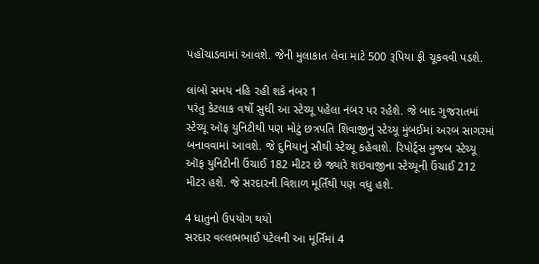પહોંચાડવામાં આવશે. જેની મુલાકાત લેવા માટે 500 રૂપિયા ફી ચૂકવવી પડશે.

લાંબો સમય નહિ રહી શકે નંબર 1
પરંતુ કેટલાક વર્ષો સુધી આ સ્ટેચ્યૂ પહેલા નંબર પર રહેશે. જે બાદ ગુજરાતમાં સ્ટેચ્યૂ ઑફ યુનિટીથી પણ મોટું છત્રપતિ શિવાજીનું સ્ટેચ્યૂ મુંબઈમાં અરબ સાગરમાં બનાવવામાં આવશે. જે દુનિયાનું સૌથી સ્ટેચ્યૂ કહેવાશે. રિપોર્ટ્સ મુજબ સ્ટેચ્યૂ ઑફ યુનિટીની ઉંચાઈ 182 મીટર છે જ્યારે શઇવાજીના સ્ટેચ્યૂની ઉંચાઈ 212 મીટર હશે. જે સરદારની વિશાળ મૂર્તિથી પણ વધુ હશે.

4 ધાતુનો ઉપયોગ થયો
સરદાર વલ્લભભાઈ પટેલની આ મૂર્તિમાં 4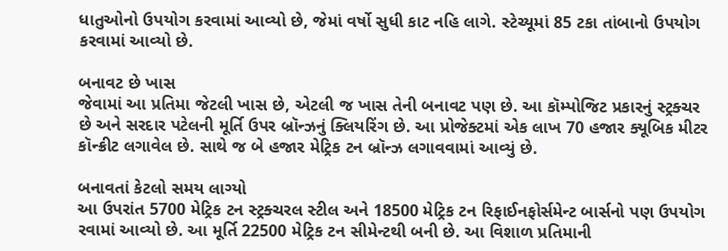ધાતુઓનો ઉપયોગ કરવામાં આવ્યો છે, જેમાં વર્ષો સુધી કાટ નહિ લાગે. સ્ટેચ્યૂમાં 85 ટકા તાંબાનો ઉપયોગ કરવામાં આવ્યો છે.

બનાવટ છે ખાસ
જેવામાં આ પ્રતિમા જેટલી ખાસ છે, એટલી જ ખાસ તેની બનાવટ પણ છે. આ કૉમ્પોજિટ પ્રકારનું સ્ટ્રક્ચર છે અને સરદાર પટેલની મૂર્તિ ઉપર બ્રૉન્ઝનું ક્લિયરિંગ છે. આ પ્રોજેક્ટમાં એક લાખ 70 હજાર ક્યૂબિક મીટર કૉન્ક્રીટ લગાવેલ છે. સાથે જ બે હજાર મેટ્રિક ટન બ્રૉન્ઝ લગાવવામાં આવ્યું છે.

બનાવતાં કેટલો સમય લાગ્યો
આ ઉપરાંત 5700 મેટ્રિક ટન સ્ટ્રક્ચરલ સ્ટીલ અને 18500 મેટ્રિક ટન રિફાઈનફોર્સમેન્ટ બાર્સનો પણ ઉપયોગ રવામાં આવ્યો છે. આ મૂર્તિ 22500 મેટ્રિક ટન સીમેન્ટથી બની છે. આ વિશાળ પ્રતિમાની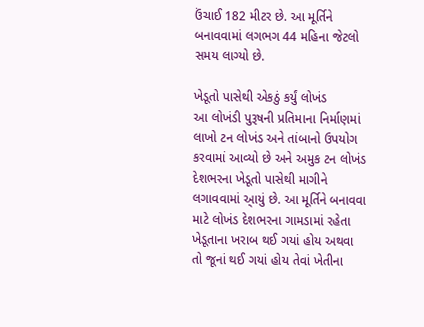ઉંચાઈ 182 મીટર છે. આ મૂર્તિને બનાવવામાં લગભગ 44 મહિના જેટલો સમય લાગ્યો છે.

ખેડૂતો પાસેથી એકઠું કર્યું લોખંડ
આ લોખંડી પુરૂષની પ્રતિમાના નિર્માણમાં લાખો ટન લોખંડ અને તાંબાનો ઉપયોગ કરવામાં આવ્યો છે અને અમુક ટન લોખંડ દેશભરના ખેડૂતો પાસેથી માગીને લગાવવામાં આ્યું છે. આ મૂર્તિને બનાવવા માટે લોખંડ દેશભરના ગામડામાં રહેતા ખેડૂતાના ખરાબ થઈ ગયાં હોય અથવા તો જૂનાં થઈ ગયાં હોય તેવાં ખેતીના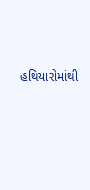હથિયારોમાંથી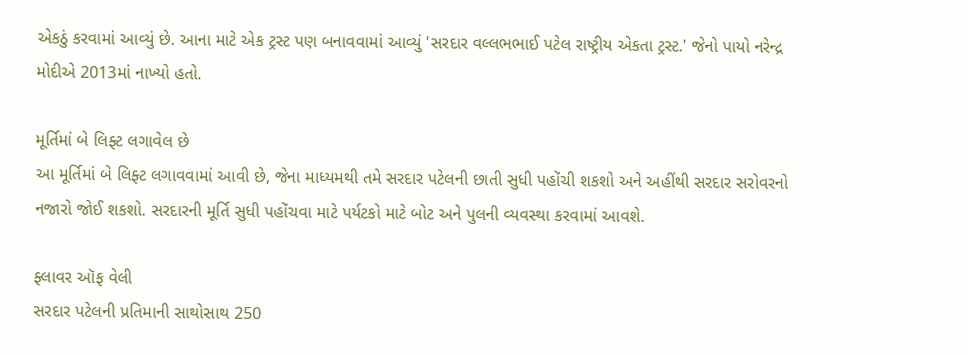એકઠું કરવામાં આવ્યું છે. આના માટે એક ટ્રસ્ટ પણ બનાવવામાં આવ્યું 'સરદાર વલ્લભભાઈ પટેલ રાષ્ટ્રીય એકતા ટ્રસ્ટ.' જેનો પાયો નરેન્દ્ર મોદીએ 2013માં નાખ્યો હતો.

મૂર્તિમાં બે લિફ્ટ લગાવેલ છે
આ મૂર્તિમાં બે લિફ્ટ લગાવવામાં આવી છે, જેના માધ્યમથી તમે સરદાર પટેલની છાતી સુધી પહોંચી શકશો અને અહીંથી સરદાર સરોવરનો નજારો જોઈ શકશો. સરદારની મૂર્તિ સુધી પહોંચવા માટે પર્યટકો માટે બોટ અને પુલની વ્યવસ્થા કરવામાં આવશે.

ફ્લાવર ઑફ વેલી
સરદાર પટેલની પ્રતિમાની સાથોસાથ 250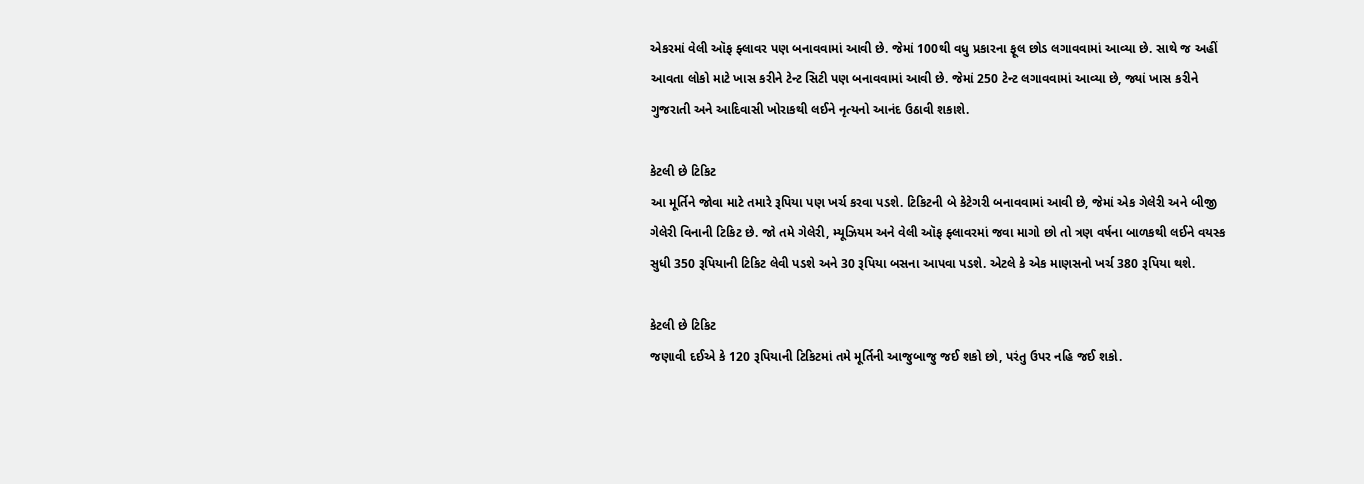એકરમાં વેલી ઑફ ફ્લાવર પણ બનાવવામાં આવી છે. જેમાં 100થી વધુ પ્રકારના ફૂલ છોડ લગાવવામાં આવ્યા છે. સાથે જ અહીં આવતા લોકો માટે ખાસ કરીને ટેન્ટ સિટી પણ બનાવવામાં આવી છે. જેમાં 250 ટેન્ટ લગાવવામાં આવ્યા છે, જ્યાં ખાસ કરીને ગુજરાતી અને આદિવાસી ખોરાકથી લઈને નૃત્યનો આનંદ ઉઠાવી શકાશે.

કેટલી છે ટિકિટ
આ મૂર્તિને જોવા માટે તમારે રૂપિયા પણ ખર્ચ કરવા પડશે. ટિકિટની બે કેટેગરી બનાવવામાં આવી છે, જેમાં એક ગેલેરી અને બીજી ગેલેરી વિનાની ટિકિટ છે. જો તમે ગેલેરી, મ્યૂઝિયમ અને વેલી ઑફ ફ્લાવરમાં જવા માગો છો તો ત્રણ વર્ષના બાળકથી લઈને વયસ્ક સુધી 350 રૂપિયાની ટિકિટ લેવી પડશે અને 30 રૂપિયા બસના આપવા પડશે. એટલે કે એક માણસનો ખર્ચ 380 રૂપિયા થશે.

કેટલી છે ટિકિટ
જણાવી દઈએ કે 120 રૂપિયાની ટિકિટમાં તમે મૂર્તિની આજુબાજુ જઈ શકો છો, પરંતુ ઉપર નહિ જઈ શકો.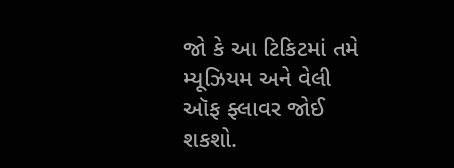જો કે આ ટિકિટમાં તમે મ્યૂઝિયમ અને વેલી ઑફ ફ્લાવર જોઈ શકશો.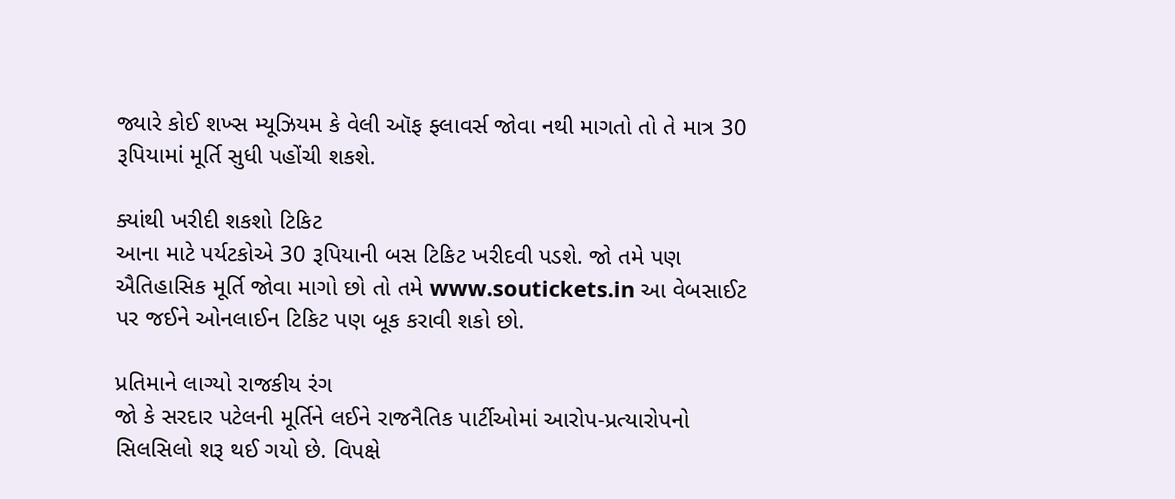જ્યારે કોઈ શખ્સ મ્યૂઝિયમ કે વેલી ઑફ ફ્લાવર્સ જોવા નથી માગતો તો તે માત્ર 30 રૂપિયામાં મૂર્તિ સુધી પહોંચી શકશે.

ક્યાંથી ખરીદી શકશો ટિકિટ
આના માટે પર્યટકોએ 30 રૂપિયાની બસ ટિકિટ ખરીદવી પડશે. જો તમે પણ ઐતિહાસિક મૂર્તિ જોવા માગો છો તો તમે www.soutickets.in આ વેબસાઈટ પર જઈને ઓનલાઈન ટિકિટ પણ બૂક કરાવી શકો છો.

પ્રતિમાને લાગ્યો રાજકીય રંગ
જો કે સરદાર પટેલની મૂર્તિને લઈને રાજનૈતિક પાર્ટીઓમાં આરોપ-પ્રત્યારોપનો સિલસિલો શરૂ થઈ ગયો છે. વિપક્ષે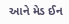આને મેડ ઈન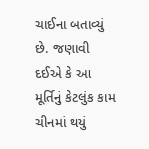ચાઈના બતાવ્યું છે. જણાવી દઈએ કે આ મૂર્તિનું કેટલુંક કામ ચીનમાં થયું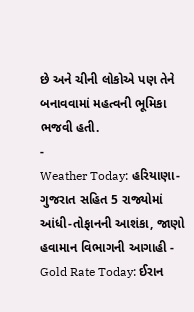છે અને ચીની લોકોએ પણ તેને બનાવવામાં મહત્વની ભૂમિકા ભજવી હતી.
-
Weather Today: હરિયાણા-ગુજરાત સહિત 5 રાજ્યોમાં આંધી-તોફાનની આશંકા, જાણો હવામાન વિભાગની આગાહી -
Gold Rate Today: ઈરાન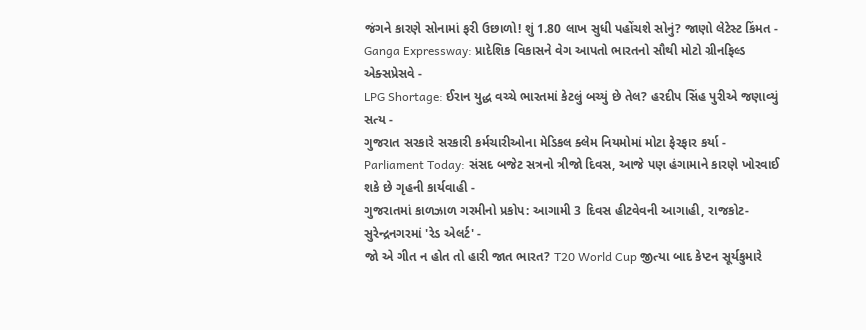જંગને કારણે સોનામાં ફરી ઉછાળો! શું 1.80 લાખ સુધી પહોંચશે સોનું? જાણો લેટેસ્ટ કિંમત -
Ganga Expressway: પ્રાદેશિક વિકાસને વેગ આપતો ભારતનો સૌથી મોટો ગ્રીનફિલ્ડ એક્સપ્રેસવે -
LPG Shortage: ઈરાન યુદ્ધ વચ્ચે ભારતમાં કેટલું બચ્યું છે તેલ? હરદીપ સિંહ પુરીએ જણાવ્યું સત્ય -
ગુજરાત સરકારે સરકારી કર્મચારીઓના મેડિકલ ક્લેમ નિયમોમાં મોટા ફેરફાર કર્યા -
Parliament Today: સંસદ બજેટ સત્રનો ત્રીજો દિવસ, આજે પણ હંગામાને કારણે ખોરવાઈ શકે છે ગૃહની કાર્યવાહી -
ગુજરાતમાં કાળઝાળ ગરમીનો પ્રકોપ: આગામી 3 દિવસ હીટવેવની આગાહી, રાજકોટ-સુરેન્દ્રનગરમાં 'રેડ એલર્ટ' -
જો એ ગીત ન હોત તો હારી જાત ભારત? T20 World Cup જીત્યા બાદ કેપ્ટન સૂર્યકુમારે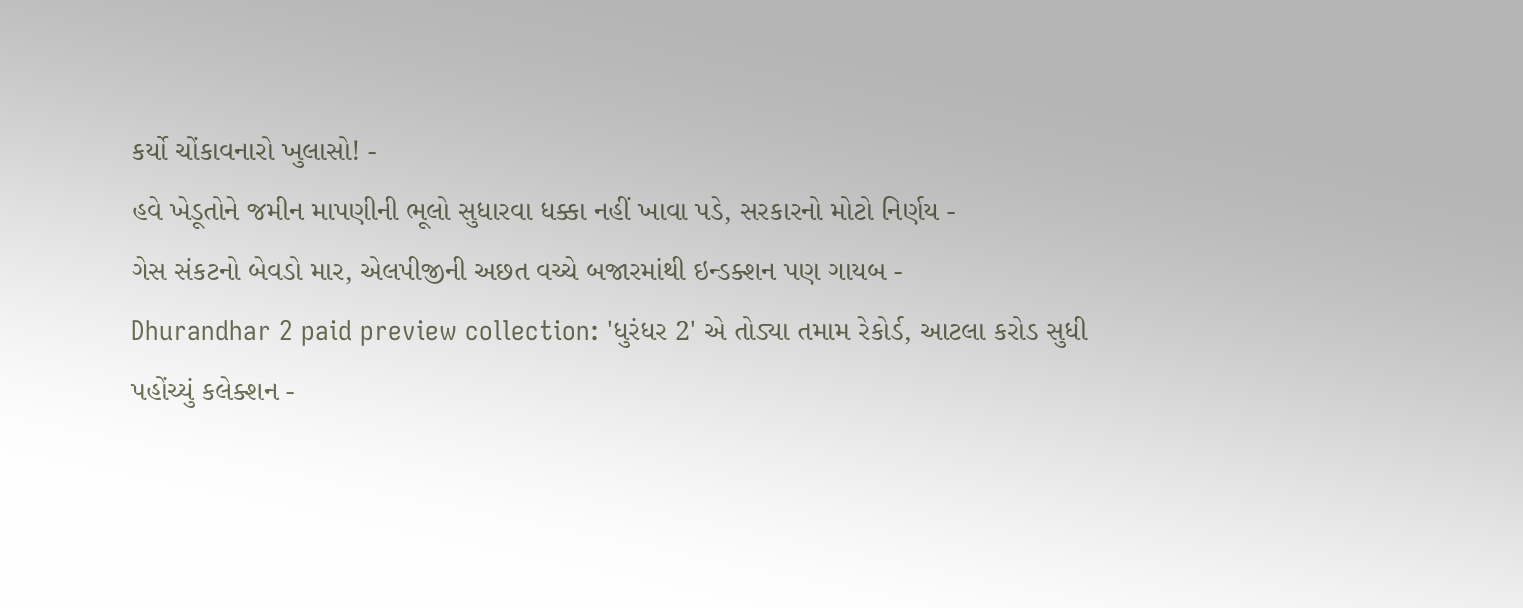કર્યો ચોંકાવનારો ખુલાસો! -
હવે ખેડૂતોને જમીન માપણીની ભૂલો સુધારવા ધક્કા નહીં ખાવા પડે, સરકારનો મોટો નિર્ણય -
ગેસ સંકટનો બેવડો માર, એલપીજીની અછત વચ્ચે બજારમાંથી ઇન્ડક્શન પણ ગાયબ -
Dhurandhar 2 paid preview collection: 'ધુરંધર 2' એ તોડ્યા તમામ રેકોર્ડ, આટલા કરોડ સુધી પહોંચ્યું કલેક્શન -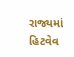રાજ્યમાં હિટવેવ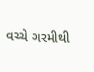વચ્ચે ગરમીથી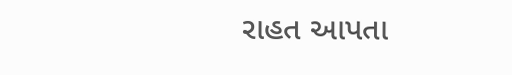રાહત આપતા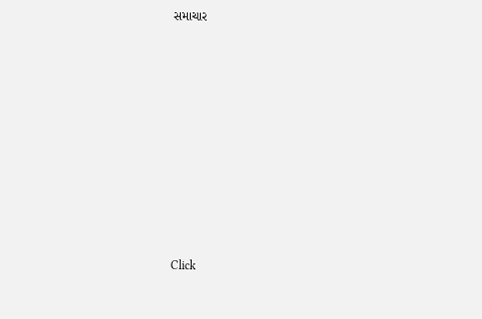સમાચાર












Click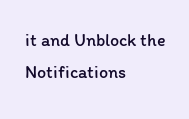it and Unblock the Notifications